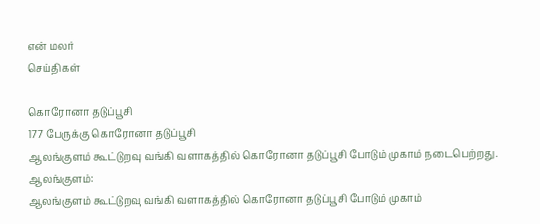என் மலர்
செய்திகள்

கொரோனா தடுப்பூசி
177 பேருக்கு கொரோனா தடுப்பூசி
ஆலங்குளம் கூட்டுறவு வங்கி வளாகத்தில் கொரோனா தடுப்பூசி போடும் முகாம் நடைபெற்றது.
ஆலங்குளம்:
ஆலங்குளம் கூட்டுறவு வங்கி வளாகத்தில் கொரோனா தடுப்பூசி போடும் முகாம்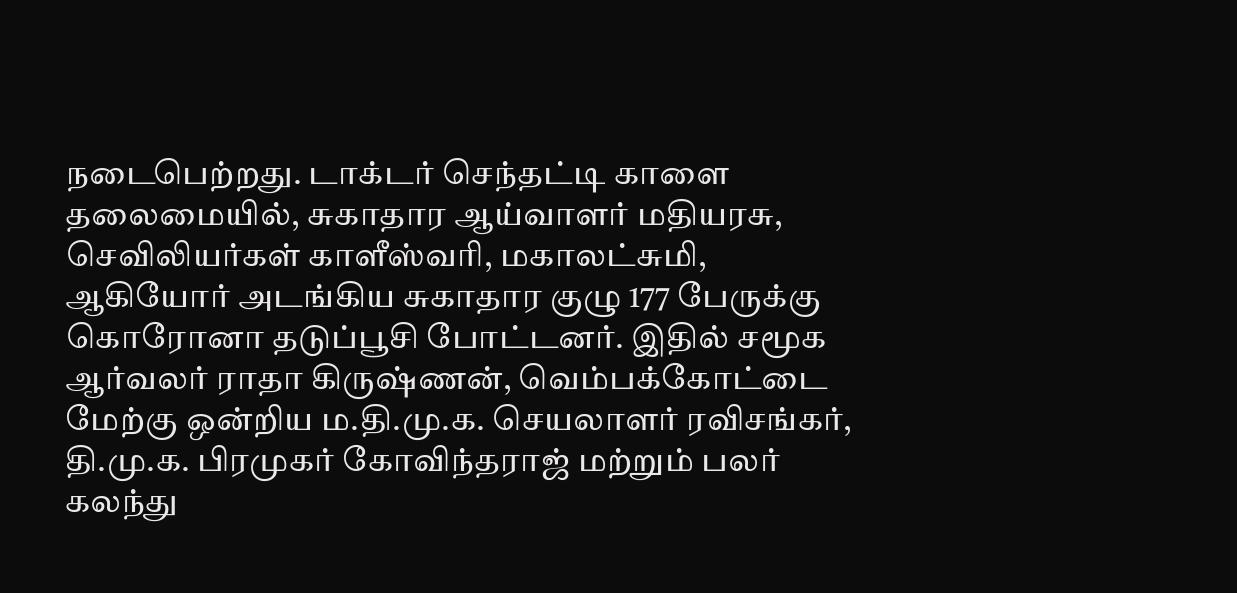நடைபெற்றது. டாக்டர் செந்தட்டி காளை தலைமையில், சுகாதார ஆய்வாளர் மதியரசு, செவிலியர்கள் காளீஸ்வரி, மகாலட்சுமி, ஆகியோர் அடங்கிய சுகாதார குழு 177 பேருக்கு கொரோனா தடுப்பூசி போட்டனர். இதில் சமூக ஆர்வலர் ராதா கிருஷ்ணன், வெம்பக்கோட்டை மேற்கு ஒன்றிய ம.தி.மு.க. செயலாளர் ரவிசங்கர், தி.மு.க. பிரமுகர் கோவிந்தராஜ் மற்றும் பலர் கலந்து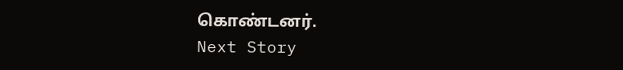கொண்டனர்.
Next Story